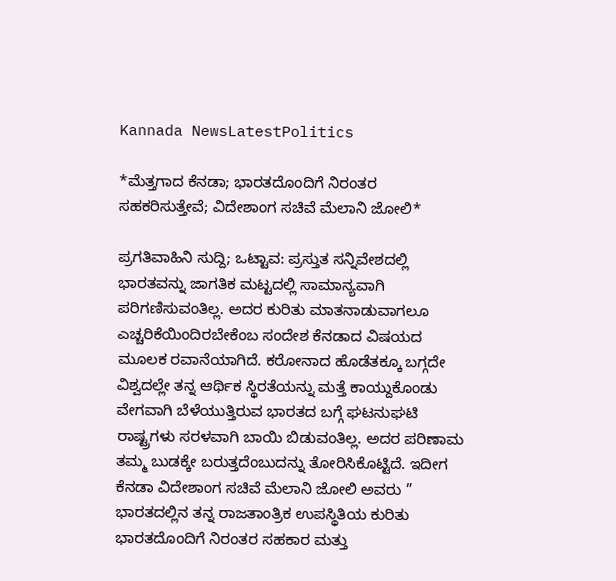Kannada NewsLatestPolitics

*ಮೆತ್ತಗಾದ ಕೆನಡಾ; ಭಾರತದೊಂದಿಗೆ ನಿರಂತರ ಸಹಕರಿಸುತ್ತೇವೆ; ವಿದೇಶಾಂಗ ಸಚಿವೆ ಮೆಲಾನಿ ಜೋಲಿ*

ಪ್ರಗತಿವಾಹಿನಿ ಸುದ್ದಿ; ಒಟ್ಟಾವ: ಪ್ರಸ್ತುತ ಸನ್ನಿವೇಶದಲ್ಲಿ ಭಾರತವನ್ನು ಜಾಗತಿಕ ಮಟ್ಟದಲ್ಲಿ ಸಾಮಾನ್ಯವಾಗಿ ಪರಿಗಣಿಸುವಂತಿಲ್ಲ. ಅದರ ಕುರಿತು ಮಾತನಾಡುವಾಗಲೂ ಎಚ್ಚರಿಕೆಯಿಂದಿರಬೇಕೆಂಬ ಸಂದೇಶ ಕೆನಡಾದ ವಿಷಯದ ಮೂಲಕ ರವಾನೆಯಾಗಿದೆ. ಕರೋನಾದ ಹೊಡೆತಕ್ಕೂ ಬಗ್ಗದೇ ವಿಶ್ವದಲ್ಲೇ ತನ್ನ ಆರ್ಥಿಕ ಸ್ಥಿರತೆಯನ್ನು ಮತ್ತೆ ಕಾಯ್ದುಕೊಂಡು ವೇಗವಾಗಿ ಬೆಳೆಯುತ್ತಿರುವ ಭಾರತದ ಬಗ್ಗೆ ಘಟನುಘಟಿ ರಾಷ್ಟ್ರಗಳು ಸರಳವಾಗಿ ಬಾಯಿ ಬಿಡುವಂತಿಲ್ಲ. ಅದರ ಪರಿಣಾಮ ತಮ್ಮ ಬುಡಕ್ಕೇ ಬರುತ್ತದೆಂಬುದನ್ನು ತೋರಿಸಿಕೊಟ್ಟಿದೆ. ಇದೀಗ ಕೆನಡಾ ವಿದೇಶಾಂಗ ಸಚಿವೆ ಮೆಲಾನಿ ಜೋಲಿ ಅವರು ” ಭಾರತದಲ್ಲಿನ ತನ್ನ ರಾಜತಾಂತ್ರಿಕ ಉಪಸ್ಥಿತಿಯ ಕುರಿತು ಭಾರತದೊಂದಿಗೆ ನಿರಂತರ ಸಹಕಾರ ಮತ್ತು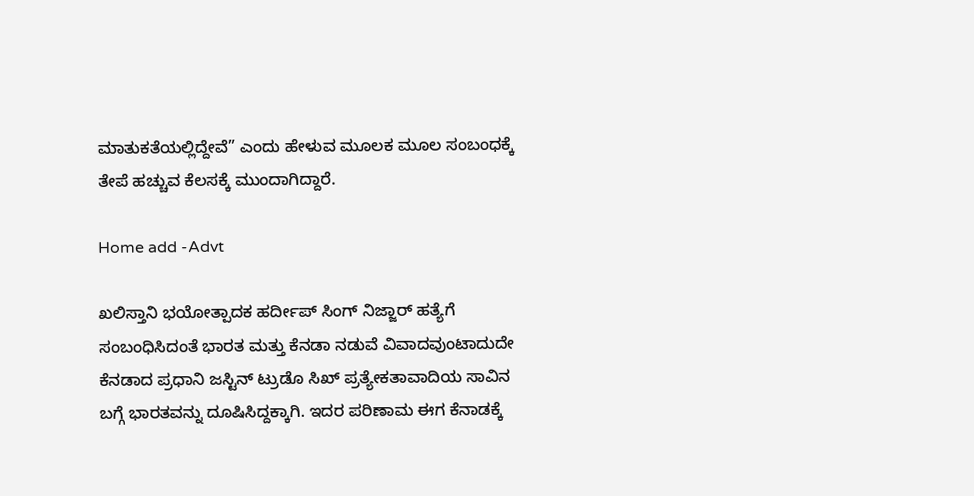ಮಾತುಕತೆಯಲ್ಲಿದ್ದೇವೆ” ಎಂದು ಹೇಳುವ ಮೂಲಕ ಮೂಲ ಸಂಬಂಧಕ್ಕೆ ತೇಪೆ ಹಚ್ಚುವ ಕೆಲಸಕ್ಕೆ ಮುಂದಾಗಿದ್ದಾರೆ.

Home add -Advt

ಖಲಿಸ್ತಾನಿ ಭಯೋತ್ಪಾದಕ ಹರ್ದೀಪ್ ಸಿಂಗ್ ನಿಜ್ಜಾರ್ ಹತ್ಯೆಗೆ ಸಂಬಂಧಿಸಿದಂತೆ ಭಾರತ ಮತ್ತು ಕೆನಡಾ ನಡುವೆ ವಿವಾದವುಂಟಾದುದೇ ಕೆನಡಾದ ಪ್ರಧಾನಿ ಜಸ್ಟಿನ್ ಟ್ರುಡೊ ಸಿಖ್ ಪ್ರತ್ಯೇಕತಾವಾದಿಯ ಸಾವಿನ ಬಗ್ಗೆ ಭಾರತವನ್ನು ದೂಷಿಸಿದ್ದಕ್ಕಾಗಿ. ಇದರ ಪರಿಣಾಮ ಈಗ ಕೆನಾಡಕ್ಕೆ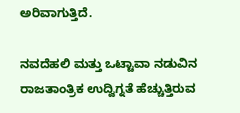ಅರಿವಾಗುತ್ತಿದೆ.

ನವದೆಹಲಿ ಮತ್ತು ಒಟ್ಟಾವಾ ನಡುವಿನ ರಾಜತಾಂತ್ರಿಕ ಉದ್ವಿಗ್ನತೆ ಹೆಚ್ಚುತ್ತಿರುವ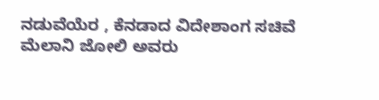ನಡುವೆಯೆರ , ಕೆನಡಾದ ವಿದೇಶಾಂಗ ಸಚಿವೆ ಮೆಲಾನಿ ಜೋಲಿ ಅವರು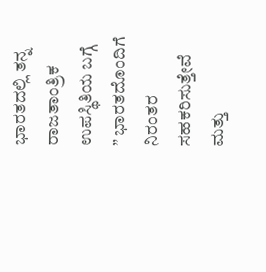ಭಾರತದಲ್ಲಿ ತನ್ನ ರಾಜತಾಂತ್ರಿಕ ಉಪಸ್ಥಿತಿಯ ಬಗ್ಗೆ ” ಭಾರತದೊಂದಿಗೆ ನಿರಂತರ ಸಹಕರಿಸುತ್ತೇವೆ ಮತ್ತು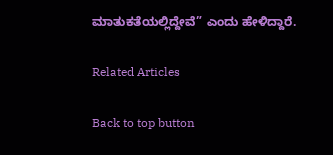ಮಾತುಕತೆಯಲ್ಲಿದ್ದೇವೆ” ಎಂದು ಹೇಳಿದ್ದಾರೆ.

Related Articles

Back to top button